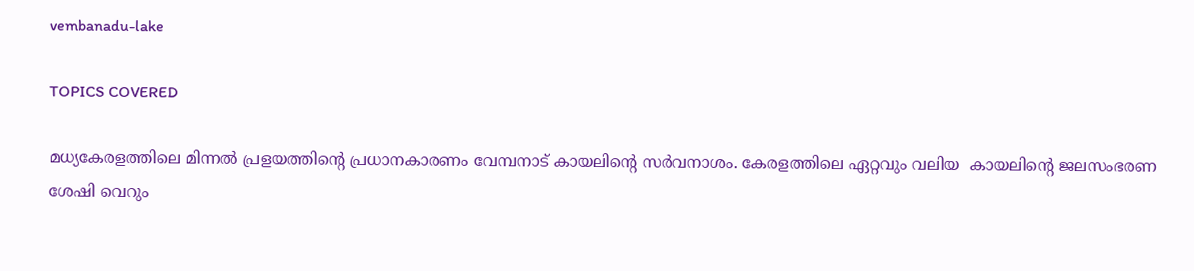vembanadu-lake

TOPICS COVERED

മധ്യകേരളത്തിലെ മിന്നല്‍ പ്രളയത്തിന്‍റെ പ്രധാനകാരണം വേമ്പനാട് കായലിന്‍റെ സര്‍വനാശം. കേരളത്തിലെ ഏറ്റവും വലിയ  കായലിന്‍റെ ജലസംഭരണ ശേഷി വെറും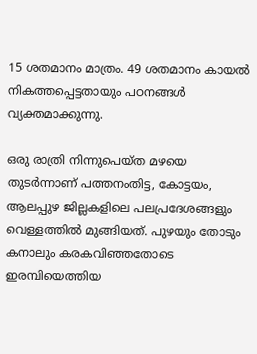15 ശതമാനം മാത്രം. 49 ശതമാനം കായല്‍ നികത്തപ്പെട്ടതായും പഠനങ്ങള്‍ വ്യക്തമാക്കുന്നു.

ഒരു രാത്രി നിന്നുപെയ്ത മഴയെ തുടര്‍ന്നാണ് പത്തനംതിട്ട, കോട്ടയം, ആലപ്പുഴ ജില്ലകളിലെ പലപ്രദേശങ്ങളും വെള്ളത്തില്‍ മുങ്ങിയത്. പുഴയും തോടും കനാലും കരകവിഞ്ഞതോടെ ഇരമ്പിയെത്തിയ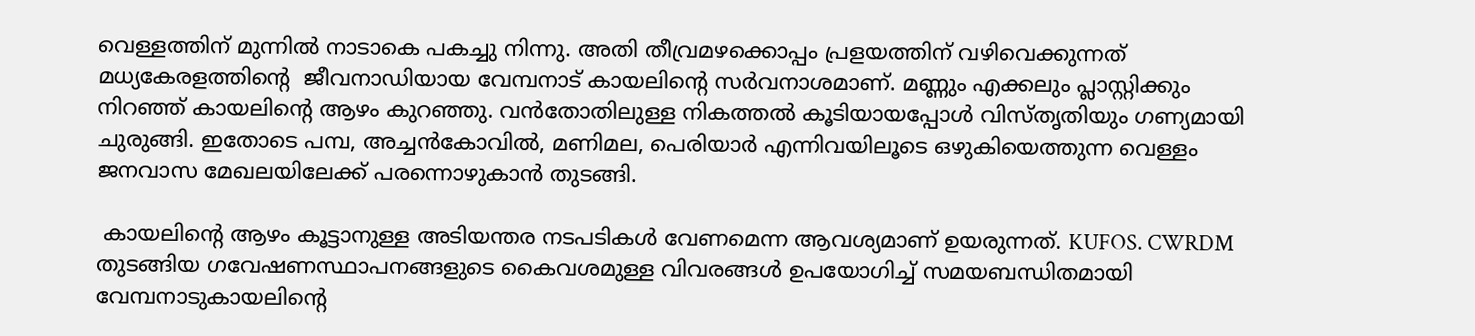വെള്ളത്തിന് മുന്നില്‍ നാടാകെ പകച്ചു നിന്നു. അതി തീവ്രമഴക്കൊപ്പം പ്രളയത്തിന് വഴിവെക്കുന്നത് മധ്യകേരളത്തിന്‍റെ  ജീവനാഡിയായ വേമ്പനാട് കായലിന്‍റെ സര്‍വനാശമാണ്. മണ്ണും എക്കലും പ്ലാസ്റ്റിക്കും നിറഞ്ഞ് കായലിന്‍റെ ആഴം കുറഞ്ഞു. വന്‍തോതിലുള്ള നികത്തല്‍ കൂടിയായപ്പോള്‍ വിസ്തൃതിയും ഗണ്യമായി ചുരുങ്ങി. ഇതോടെ പമ്പ, അച്ചന്‍കോവില്‍, മണിമല, പെരിയാര്‍ എന്നിവയിലൂടെ ഒഴുകിയെത്തുന്ന വെള്ളം ജനവാസ മേഖലയിലേക്ക് പരന്നൊഴുകാന്‍ തുടങ്ങി.

 കായലിന്‍റെ ആഴം കൂട്ടാനുള്ള അടിയന്തര നടപടികള്‍ വേണമെന്ന ആവശ്യമാണ് ഉയരുന്നത്. KUFOS. CWRDM തുടങ്ങിയ ഗവേഷണസ്ഥാപനങ്ങളുടെ കൈവശമുള്ള വിവരങ്ങള്‍ ഉപയോഗിച്ച് സമയബന്ധിതമായി വേമ്പനാടുകായലിന്‍റെ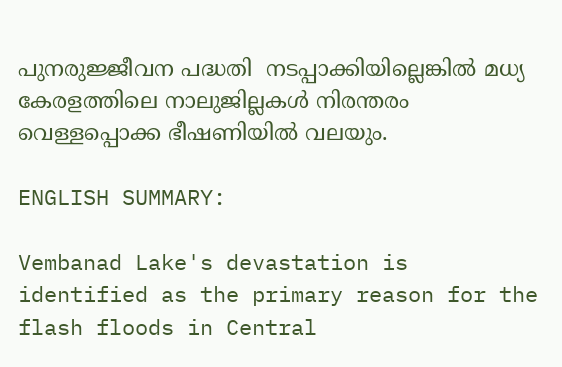പുനരുജ്ജീവന പദ്ധതി  നടപ്പാക്കിയില്ലെങ്കില്‍ മധ്യ കേരളത്തിലെ നാലുജില്ലകള്‍ നിരന്തരം വെള്ളപ്പൊക്ക ഭീഷണിയില്‍ വലയും.

ENGLISH SUMMARY:

Vembanad Lake's devastation is identified as the primary reason for the flash floods in Central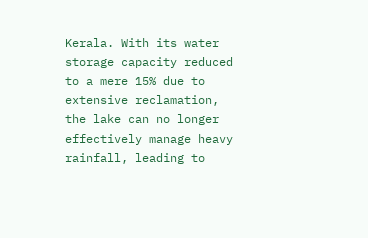Kerala. With its water storage capacity reduced to a mere 15% due to extensive reclamation, the lake can no longer effectively manage heavy rainfall, leading to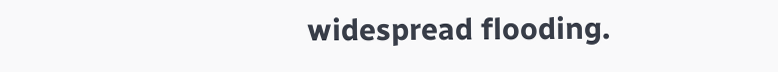widespread flooding.